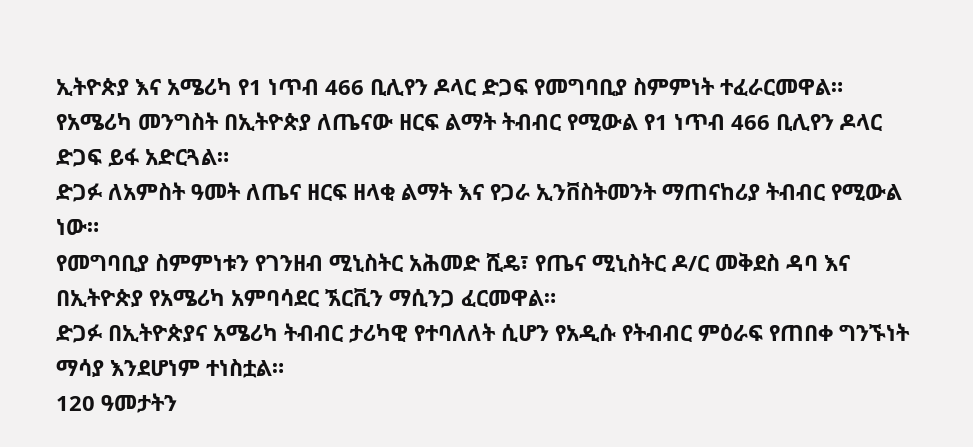ኢትዮጵያ እና አሜሪካ የ1 ነጥብ 466 ቢሊየን ዶላር ድጋፍ የመግባቢያ ስምምነት ተፈራርመዋል።
የአሜሪካ መንግስት በኢትዮጵያ ለጤናው ዘርፍ ልማት ትብብር የሚውል የ1 ነጥብ 466 ቢሊየን ዶላር ድጋፍ ይፋ አድርጓል።
ድጋፉ ለአምስት ዓመት ለጤና ዘርፍ ዘላቂ ልማት እና የጋራ ኢንቨስትመንት ማጠናከሪያ ትብብር የሚውል ነው።
የመግባቢያ ስምምነቱን የገንዘብ ሚኒስትር አሕመድ ሺዴ፣ የጤና ሚኒስትር ዶ/ር መቅደስ ዳባ እና በኢትዮጵያ የአሜሪካ አምባሳደር ኧርቪን ማሲንጋ ፈርመዋል።
ድጋፉ በኢትዮጵያና አሜሪካ ትብብር ታሪካዊ የተባለለት ሲሆን የአዲሱ የትብብር ምዕራፍ የጠበቀ ግንኙነት ማሳያ እንደሆነም ተነስቷል።
120 ዓመታትን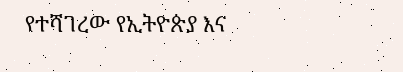የተሻገረው የኢትዮጵያ እና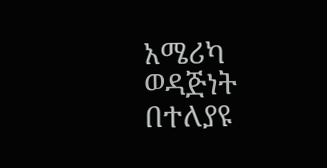አሜሪካ ወዳጅነት በተለያዩ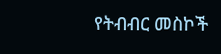የትብብር መስኮች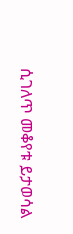ሲገለጥ መቆየቱ ይታወሳል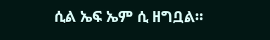ሲል ኤፍ ኤም ሲ ዘግቧል።